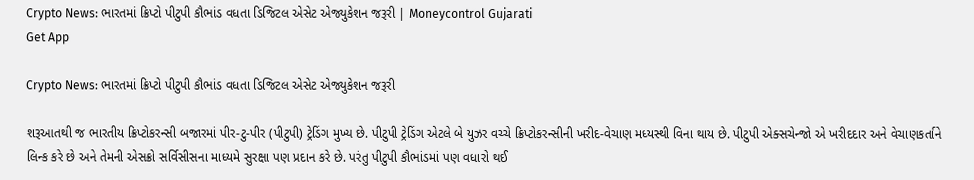Crypto News: ભારતમાં ક્રિપ્ટો પીટુપી કૌભાંડ વધતા ડિજિટલ એસેટ એજ્યુકેશન જરૂરી | Moneycontrol Gujarati
Get App

Crypto News: ભારતમાં ક્રિપ્ટો પીટુપી કૌભાંડ વધતા ડિજિટલ એસેટ એજ્યુકેશન જરૂરી

શરૂઆતથી જ ભારતીય ક્રિપ્ટોકરન્સી બજારમાં પીર-ટુ-પીર (પીટુપી) ટ્રેડિંગ મુખ્ય છે. પીટુપી ટ્રેડિંગ એટલે બે યુઝર વચ્ચે ક્રિપ્ટોકરન્સીની ખરીદ-વેચાણ મધ્યસ્થી વિના થાય છે. પીટુપી એક્સચેન્જો એ ખરીદદાર અને વેચાણકર્તાને લિન્ક કરે છે અને તેમની એસક્રો સર્વિસીસના માધ્યમે સુરક્ષા પણ પ્રદાન કરે છે. પરંતુ પીટુપી કૌભાંડમાં પણ વધારો થઈ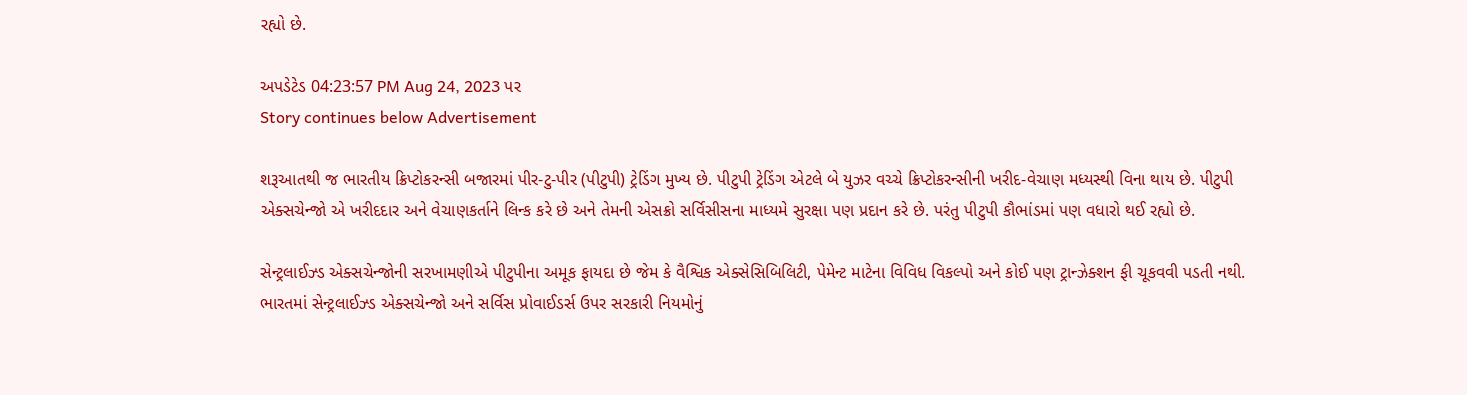રહ્યો છે.

અપડેટેડ 04:23:57 PM Aug 24, 2023 પર
Story continues below Advertisement

શરૂઆતથી જ ભારતીય ક્રિપ્ટોકરન્સી બજારમાં પીર-ટુ-પીર (પીટુપી) ટ્રેડિંગ મુખ્ય છે. પીટુપી ટ્રેડિંગ એટલે બે યુઝર વચ્ચે ક્રિપ્ટોકરન્સીની ખરીદ-વેચાણ મધ્યસ્થી વિના થાય છે. પીટુપી એક્સચેન્જો એ ખરીદદાર અને વેચાણકર્તાને લિન્ક કરે છે અને તેમની એસક્રો સર્વિસીસના માધ્યમે સુરક્ષા પણ પ્રદાન કરે છે. પરંતુ પીટુપી કૌભાંડમાં પણ વધારો થઈ રહ્યો છે.

સેન્ટ્રલાઈઝ્ડ એક્સચેન્જોની સરખામણીએ પીટુપીના અમૂક ફાયદા છે જેમ કે વૈશ્વિક એક્સેસિબિલિટી, પેમેન્ટ માટેના વિવિધ વિકલ્પો અને કોઈ પણ ટ્રાન્ઝેક્શન ફી ચૂકવવી પડતી નથી. ભારતમાં સેન્ટ્રલાઈઝ્ડ એક્સચેન્જો અને સર્વિસ પ્રોવાઈડર્સ ઉપર સરકારી નિયમોનું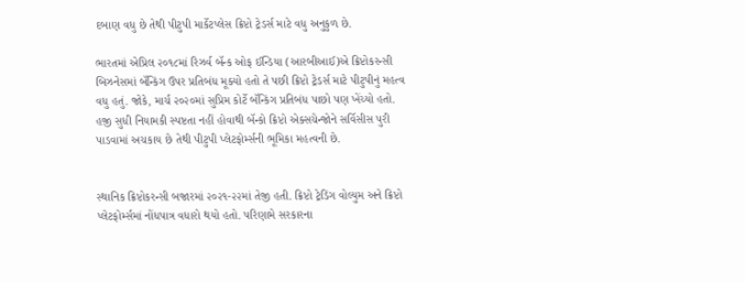દબાણ વધુ છે તેથી પીટુપી માર્કેટપ્લેસ ક્રિપ્ટો ટ્રેડર્સ માટે વધુ અનુકુળ છે.

ભારતમાં એપ્રિલ ૨૦૧૮માં રિઝર્વ બૅન્ક ઓફ ઈન્ડિયા (આરબીઆઈ)એ ક્રિપ્ટોકરન્સી બિઝનેસમાં બૅન્કિંગ ઉપર પ્રતિબંધ મૂક્યો હતો તે પછી ક્રિપ્ટો ટ્રેડર્સ માટે પીટુપીનું મહત્વ વધુ હતું. જોકે, માર્ચ ૨૦૨૦માં સુપ્રિમ કોર્ટે બૅન્કિંગ પ્રતિબંધ પાછો પણ ખેંચ્યો હતો. હજી સુધી નિયામકી સ્પષ્ટતા નહીં હોવાથી બૅન્કો ક્રિપ્ટો એક્સચેન્જોને સર્વિસીસ પુરી પાડવામાં અચકાય છે તેથી પીટુપી પ્લેટફોર્મ્સની ભૂમિકા મહત્વની છે.


સ્થાનિક ક્રિપ્ટોકરન્સી બજારમાં ૨૦૨૧-૨૨માં તેજી હતી. ક્રિપ્ટો ટ્રેડિંગ વોલ્યુમ અને ક્રિપ્ટો પ્લેટફોર્મ્સમાં નોંધપાત્ર વધારો થયો હતો. પરિણામે સરકારના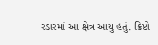રડારમાં આ ક્ષેત્ર આયુ હતું. ક્રિપ્ટો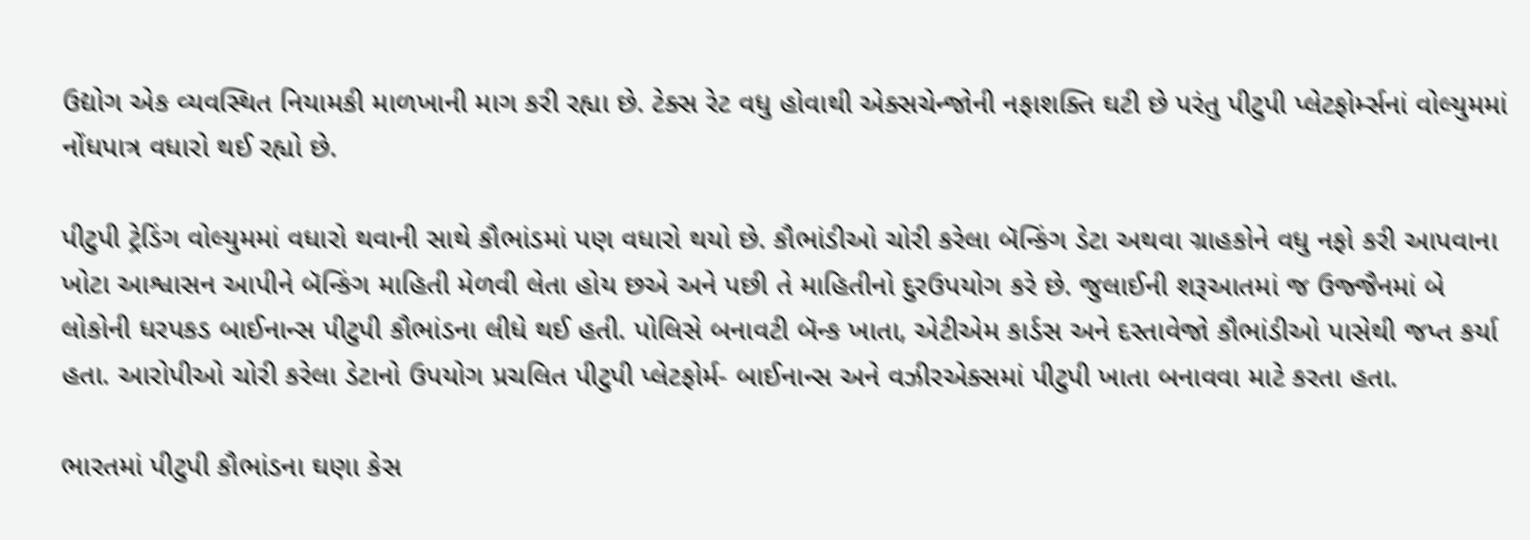ઉદ્યોગ એક વ્યવસ્થિત નિયામકી માળખાની માગ કરી રહ્યા છે. ટેક્સ રેટ વધુ હોવાથી એક્સચેન્જોની નફાશક્તિ ઘટી છે પરંતુ પીટુપી પ્લેટફોર્મ્સનાં વોલ્યુમમાં નોંધપાત્ર વધારો થઈ રહ્યો છે.

પીટુપી ટ્રેડિંગ વોલ્યુમમાં વધારો થવાની સાથે કૌભાંડમાં પણ વધારો થયો છે. કૌભાંડીઓ ચોરી કરેલા બૅન્કિંગ ડેટા અથવા ગ્રાહકોને વધુ નફો કરી આપવાના ખોટા આશ્વાસન આપીને બૅન્કિંગ માહિતી મેળવી લેતા હોય છએ અને પછી તે માહિતીનો દુરઉપયોગ કરે છે. જુલાઈની શરૂઆતમાં જ ઉજ્જૈનમાં બે લોકોની ધરપકડ બાઈનાન્સ પીટુપી કૌભાંડના લીધે થઈ હતી. પોલિસે બનાવટી બૅન્ક ખાતા, એટીએમ કાર્ડસ અને દસ્તાવેજો કૌભાંડીઓ પાસેથી જપ્ત કર્યા હતા. આરોપીઓ ચોરી કરેલા ડેટાનો ઉપયોગ પ્રચલિત પીટુપી પ્લેટફોર્મ- બાઈનાન્સ અને વઝીરએક્સમાં પીટુપી ખાતા બનાવવા માટે કરતા હતા.

ભારતમાં પીટુપી કૌભાંડના ઘણા કેસ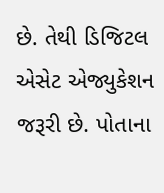છે. તેથી ડિજિટલ એસેટ એજ્યુકેશન જરૂરી છે. પોતાના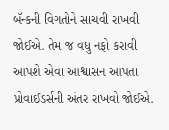બૅન્કની વિગતોને સાચવી રાખવી જોઈએ. તેમ જ વધુ નફો કરાવી આપશે એવા આશ્વાસન આપતા પ્રોવાઈડર્સની અંતર રાખવો જોઈએ.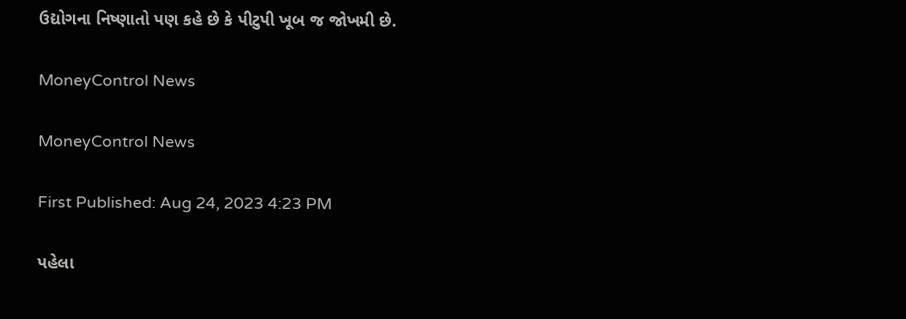ઉદ્યોગના નિષ્ણાતો પણ કહે છે કે પીટુપી ખૂબ જ જોખમી છે.

MoneyControl News

MoneyControl News

First Published: Aug 24, 2023 4:23 PM

પહેલા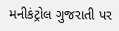મનીકંટ્રોલ ગુજરાતી પર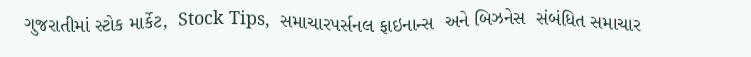ગુજરાતીમાં સ્ટોક માર્કેટ,  Stock Tips,  સમાચારપર્સનલ ફાઇનાન્સ  અને બિઝનેસ  સંબંધિત સમાચાર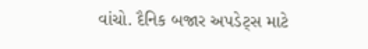વાંચો. દૈનિક બજાર અપડેટ્સ માટે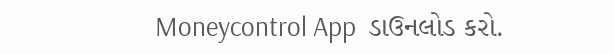Moneycontrol App  ડાઉનલોડ કરો.